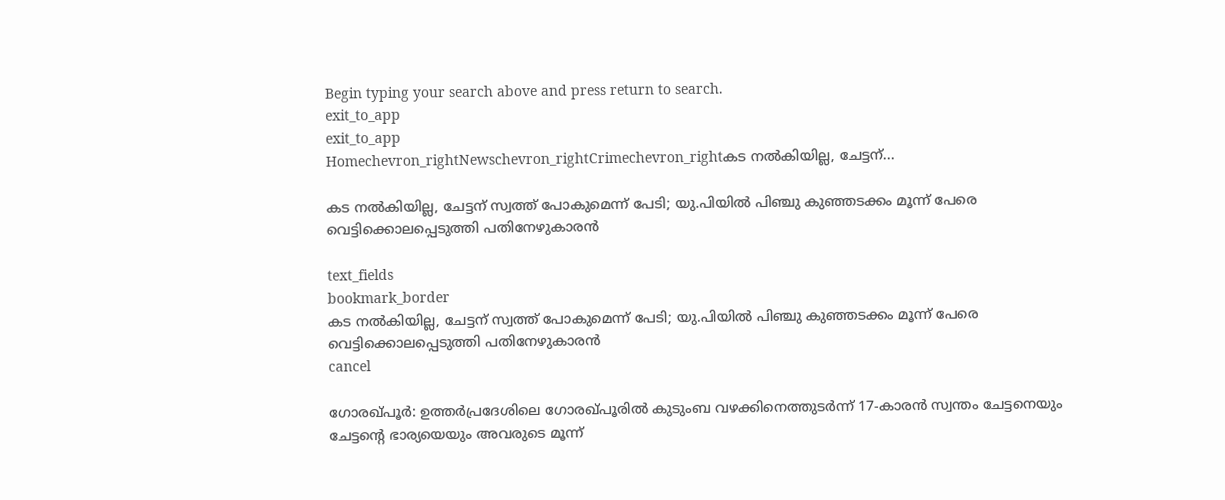Begin typing your search above and press return to search.
exit_to_app
exit_to_app
Homechevron_rightNewschevron_rightCrimechevron_rightകട നൽകിയില്ല, ചേട്ടന്...

കട നൽകിയില്ല, ചേട്ടന് സ്വത്ത് പോകുമെന്ന് പേടി; യു.പിയിൽ പിഞ്ചു കുഞ്ഞടക്കം മൂന്ന് പേരെ വെട്ടിക്കൊലപ്പെടുത്തി പതിനേഴുകാരൻ

text_fields
bookmark_border
കട നൽകിയില്ല, ചേട്ടന് സ്വത്ത് പോകുമെന്ന് പേടി; യു.പിയിൽ പിഞ്ചു കുഞ്ഞടക്കം മൂന്ന് പേരെ വെട്ടിക്കൊലപ്പെടുത്തി പതിനേഴുകാരൻ
cancel

ഗോരഖ്പൂർ: ഉത്തർപ്രദേശിലെ ഗോരഖ്പൂരിൽ കുടുംബ വഴക്കിനെത്തുടർന്ന് 17-കാരൻ സ്വന്തം ചേട്ടനെയും ചേട്ടന്റെ ഭാര്യയെയും അവരുടെ മൂന്ന്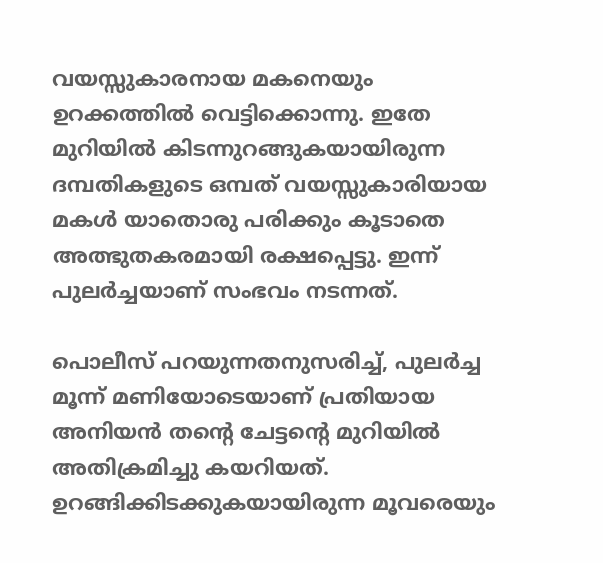വയസ്സുകാരനായ മകനെയും ഉറക്കത്തിൽ വെട്ടിക്കൊന്നു. ഇതേ മുറിയിൽ കിടന്നുറങ്ങുകയായിരുന്ന ദമ്പതികളുടെ ഒമ്പത് വയസ്സുകാരിയായ മകൾ യാതൊരു പരിക്കും കൂടാതെ അത്ഭുതകരമായി രക്ഷപ്പെട്ടു. ഇന്ന് പുലർച്ചയാണ് സംഭവം നടന്നത്.

പൊലീസ് പറയുന്നതനുസരിച്ച്, പുലർച്ച മൂന്ന് മണിയോടെയാണ് പ്രതിയായ അനിയൻ തന്റെ ചേട്ടന്റെ മുറിയിൽ അതിക്രമിച്ചു കയറിയത്. ഉറങ്ങിക്കിടക്കുകയായിരുന്ന മൂവരെയും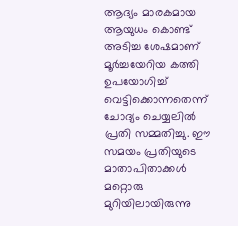ആദ്യം മാരകമായ ആയുധം കൊണ്ട് അടിച്ച ശേഷമാണ് മൂർച്ചയേറിയ കത്തി ഉപയോഗിച്ച് വെട്ടിക്കൊന്നതെന്ന് ചോദ്യം ചെയ്യലിൽ പ്രതി സമ്മതിച്ചു. ഈ സമയം പ്രതിയുടെ മാതാപിതാക്കൾ മറ്റൊരു മുറിയിലായിരുന്നു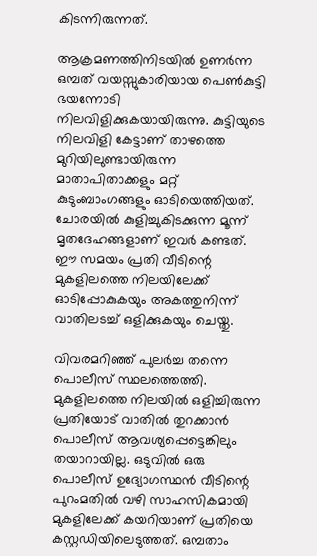കിടന്നിരുന്നത്.

ആക്രമണത്തിനിടയിൽ ഉണർന്ന ഒമ്പത് വയസ്സുകാരിയായ പെൺകുട്ടി ഭയന്നോടി നിലവിളിക്കുകയായിരുന്നു. കുട്ടിയുടെ നിലവിളി കേട്ടാണ് താഴത്തെ മുറിയിലുണ്ടായിരുന്ന മാതാപിതാക്കളും മറ്റ് കുടുംബാംഗങ്ങളും ഓടിയെത്തിയത്. ചോരയിൽ കുളിച്ചുകിടക്കുന്ന മൂന്ന് മൃതദേഹങ്ങളാണ് ഇവർ കണ്ടത്. ഈ സമയം പ്രതി വീടിന്റെ മുകളിലത്തെ നിലയിലേക്ക് ഓടിപ്പോകുകയും അകത്തുനിന്ന് വാതിലടച്ച് ഒളിക്കുകയും ചെയ്തു.

വിവരമറിഞ്ഞ് പുലർച്ച തന്നെ പൊലീസ് സ്ഥലത്തെത്തി. മുകളിലത്തെ നിലയിൽ ഒളിച്ചിരുന്ന പ്രതിയോട് വാതിൽ തുറക്കാൻ പൊലീസ് ആവശ്യപ്പെട്ടെങ്കിലും തയാറായില്ല. ഒടുവിൽ ഒരു പൊലീസ് ഉദ്യോഗസ്ഥൻ വീടിന്റെ പുറംമതിൽ വഴി സാഹസികമായി മുകളിലേക്ക് കയറിയാണ് പ്രതിയെ കസ്റ്റഡിയിലെടുത്തത്. ഒമ്പതാം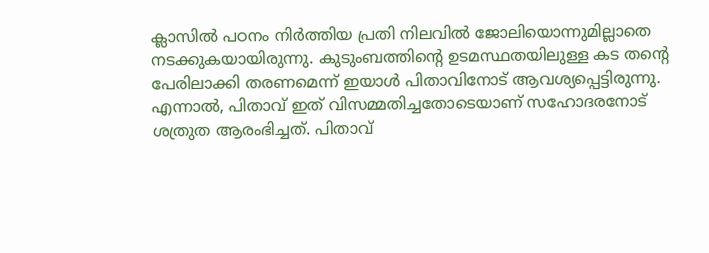ക്ലാസിൽ പഠനം നിർത്തിയ പ്രതി നിലവിൽ ജോലിയൊന്നുമില്ലാതെ നടക്കുകയായിരുന്നു. കുടുംബത്തിന്റെ ഉടമസ്ഥതയിലുള്ള കട തന്റെ പേരിലാക്കി തരണമെന്ന് ഇയാൾ പിതാവിനോട് ആവശ്യപ്പെട്ടിരുന്നു. എന്നാൽ, പിതാവ് ഇത് വിസമ്മതിച്ചതോടെയാണ് സഹോദരനോട് ശത്രുത ആരംഭിച്ചത്. പിതാവ്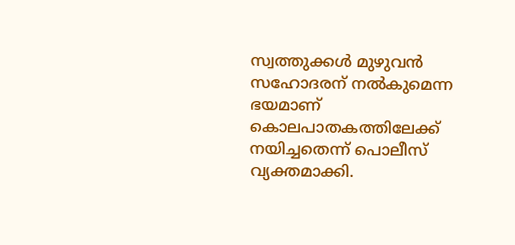സ്വത്തുക്കൾ മുഴുവൻ സഹോദരന് നൽകുമെന്ന ഭയമാണ് കൊലപാതകത്തിലേക്ക് നയിച്ചതെന്ന് പൊലീസ് വ്യക്തമാക്കി.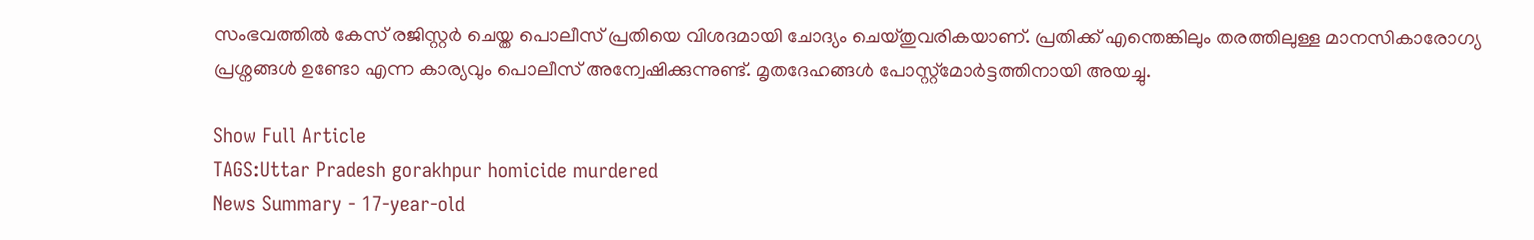സംഭവത്തിൽ കേസ് രജിസ്റ്റർ ചെയ്ത പൊലീസ് പ്രതിയെ വിശദമായി ചോദ്യം ചെയ്തുവരികയാണ്. പ്രതിക്ക് എന്തെങ്കിലും തരത്തിലുള്ള മാനസികാരോഗ്യ പ്രശ്നങ്ങൾ ഉണ്ടോ എന്ന കാര്യവും പൊലീസ് അന്വേഷിക്കുന്നുണ്ട്. മൃതദേഹങ്ങൾ പോസ്റ്റ്‌മോർട്ടത്തിനായി അയച്ചു.

Show Full Article
TAGS:Uttar Pradesh gorakhpur homicide murdered
News Summary - 17-year-old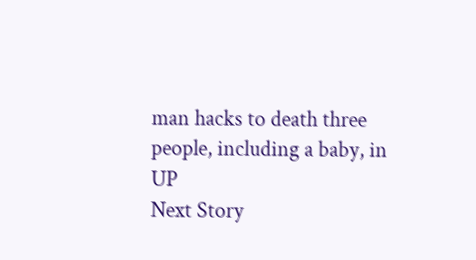man hacks to death three people, including a baby, in UP
Next Story